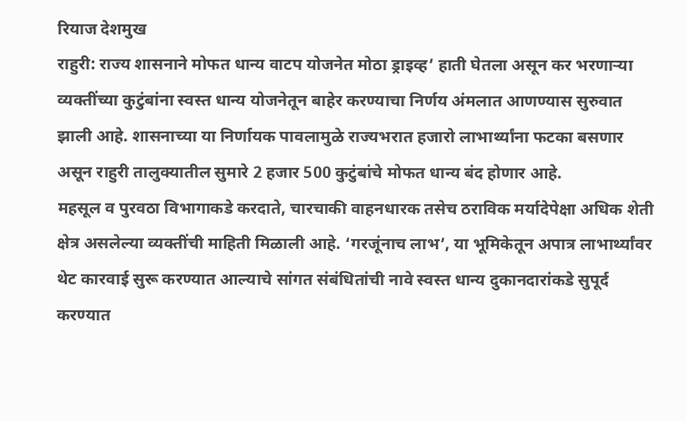रियाज देशमुख
राहुरी: राज्य शासनाने मोफत धान्य वाटप योजनेत मोठा ड्राइव्ह’ हाती घेतला असून कर भरणाऱ्या व्यक्तींच्या कुटुंबांना स्वस्त धान्य योजनेतून बाहेर करण्याचा निर्णय अंमलात आणण्यास सुरुवात झाली आहे. शासनाच्या या निर्णायक पावलामुळे राज्यभरात हजारो लाभार्थ्यांना फटका बसणार असून राहुरी तालुक्यातील सुमारे 2 हजार 500 कुटुंबांचे मोफत धान्य बंद होणार आहे.
महसूल व पुरवठा विभागाकडे करदाते, चारचाकी वाहनधारक तसेच ठराविक मर्यादेपेक्षा अधिक शेती क्षेत्र असलेल्या व्यक्तींची माहिती मिळाली आहे. ‘गरजूंनाच लाभ’, या भूमिकेतून अपात्र लाभार्थ्यांवर थेट कारवाई सुरू करण्यात आल्याचे सांगत संबंधितांची नावे स्वस्त धान्य दुकानदारांकडे सुपूर्द करण्यात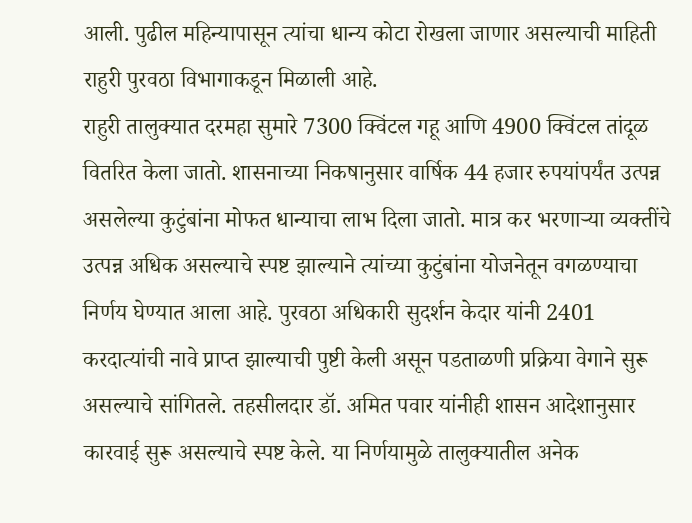आली. पुढील महिन्यापासून त्यांचा धान्य कोटा रोखला जाणार असल्याची माहिती राहुरी पुरवठा विभागाकडून मिळाली आहे.
राहुरी तालुक्यात दरमहा सुमारे 7300 क्विंटल गहू आणि 4900 क्विंटल तांदूळ वितरित केला जातो. शासनाच्या निकषानुसार वार्षिक 44 हजार रुपयांपर्यंत उत्पन्न असलेल्या कुटुंबांना मोफत धान्याचा लाभ दिला जातो. मात्र कर भरणाऱ्या व्यक्तींचे उत्पन्न अधिक असल्याचे स्पष्ट झाल्याने त्यांच्या कुटुंबांना योजनेतून वगळण्याचा निर्णय घेण्यात आला आहे. पुरवठा अधिकारी सुदर्शन केदार यांनी 2401 करदात्यांची नावे प्राप्त झाल्याची पुष्टी केली असून पडताळणी प्रक्रिया वेगाने सुरू असल्याचे सांगितले. तहसीलदार डॉ. अमित पवार यांनीही शासन आदेशानुसार कारवाई सुरू असल्याचे स्पष्ट केले. या निर्णयामुळे तालुक्यातील अनेक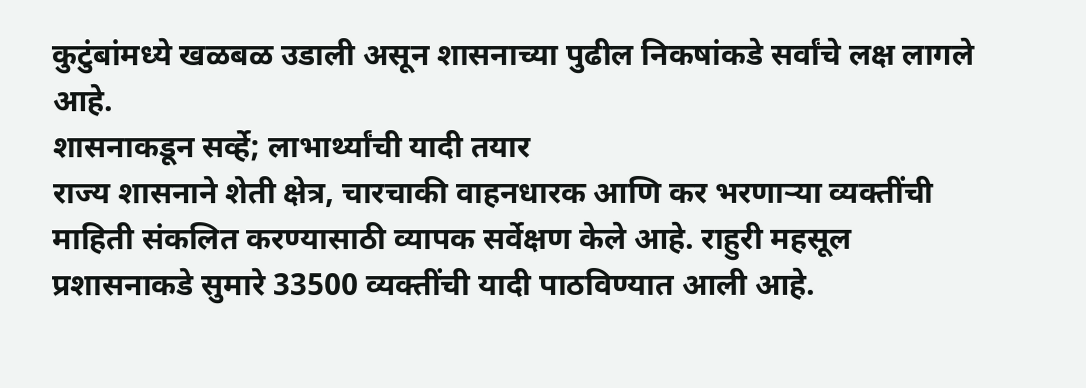कुटुंबांमध्ये खळबळ उडाली असून शासनाच्या पुढील निकषांकडे सर्वांचे लक्ष लागले आहे.
शासनाकडून सर्व्हे; लाभार्थ्यांची यादी तयार
राज्य शासनाने शेती क्षेत्र, चारचाकी वाहनधारक आणि कर भरणाऱ्या व्यक्तींची माहिती संकलित करण्यासाठी व्यापक सर्वेक्षण केले आहे. राहुरी महसूल प्रशासनाकडे सुमारे 33500 व्यक्तींची यादी पाठविण्यात आली आहे.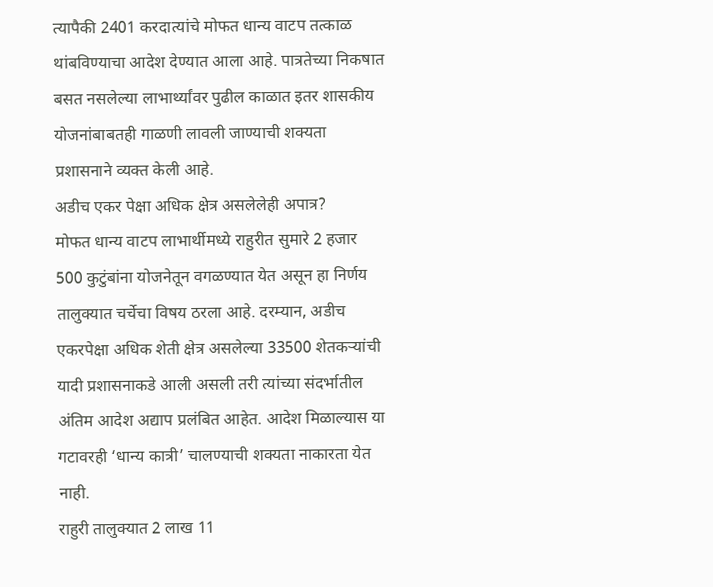त्यापैकी 2401 करदात्यांचे मोफत धान्य वाटप तत्काळ थांबविण्याचा आदेश देण्यात आला आहे. पात्रतेच्या निकषात बसत नसलेल्या लाभार्थ्यांवर पुढील काळात इतर शासकीय योजनांबाबतही गाळणी लावली जाण्याची शक्यता प्रशासनाने व्यक्त केली आहे.
अडीच एकर पेक्षा अधिक क्षेत्र असलेलेही अपात्र?
मोफत धान्य वाटप लाभार्थीमध्ये राहुरीत सुमारे 2 हजार 500 कुटुंबांना योजनेतून वगळण्यात येत असून हा निर्णय तालुक्यात चर्चेचा विषय ठरला आहे. दरम्यान, अडीच एकरपेक्षा अधिक शेती क्षेत्र असलेल्या 33500 शेतकऱ्यांची यादी प्रशासनाकडे आली असली तरी त्यांच्या संदर्भातील अंतिम आदेश अद्याप प्रलंबित आहेत. आदेश मिळाल्यास या गटावरही ‘धान्य कात्री’ चालण्याची शक्यता नाकारता येत नाही.
राहुरी तालुक्यात 2 लाख 11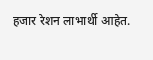हजार रेशन लाभार्थी आहेत.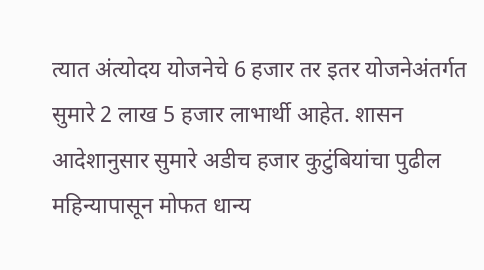त्यात अंत्योदय योजनेचे 6 हजार तर इतर योजनेअंतर्गत सुमारे 2 लाख 5 हजार लाभार्थी आहेत. शासन आदेशानुसार सुमारे अडीच हजार कुटुंबियांचा पुढील महिन्यापासून मोफत धान्य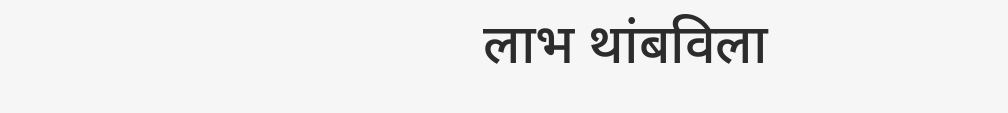लाभ थांबविला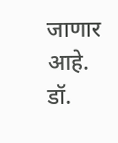जाणार आहे.
डॉ.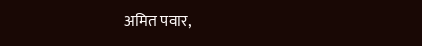अमित पवार,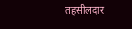तहसीलदार